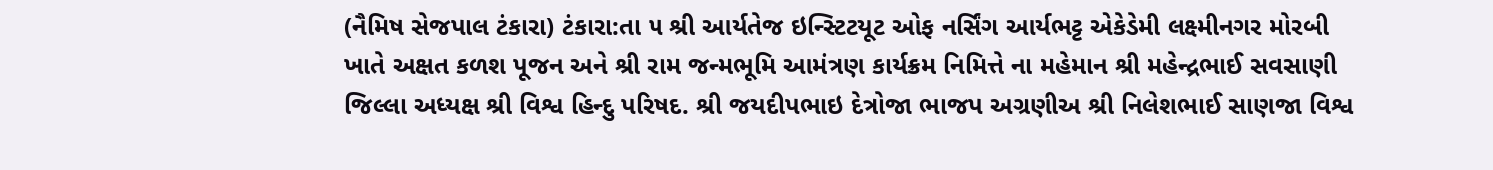(નૈમિષ સેજપાલ ટંકારા) ટંકારા:તા ૫ શ્રી આર્યતેજ ઇન્સ્ટિટયૂટ ઓફ નર્સિંગ આર્યભટ્ટ એકેડેમી લક્ષ્મીનગર મોરબી ખાતે અક્ષત કળશ પૂજન અને શ્રી રામ જન્મભૂમિ આમંત્રણ કાર્યક્રમ નિમિત્તે ના મહેમાન શ્રી મહેન્દ્રભાઈ સવસાણી જિલ્લા અધ્યક્ષ શ્રી વિશ્વ હિન્દુ પરિષદ. શ્રી જયદીપભાઇ દેત્રોજા ભાજપ અગ્રણીઅ શ્રી નિલેશભાઈ સાણજા વિશ્વ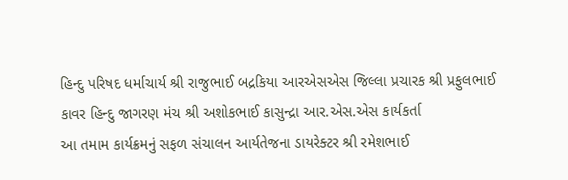હિન્દુ પરિષદ ધર્માચાર્ય શ્રી રાજુભાઈ બદ્રકિયા આરએસએસ જિલ્લા પ્રચારક શ્રી પ્રફુલભાઈ કાવર હિન્દુ જાગરણ મંચ શ્રી અશોકભાઈ કાસુન્દ્રા આર.એસ.એસ કાર્યકર્તા
આ તમામ કાર્યક્રમનું સફળ સંચાલન આર્યતેજના ડાયરેક્ટર શ્રી રમેશભાઈ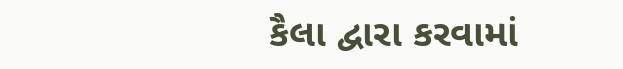કૈલા દ્વારા કરવામાં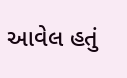આવેલ હતું